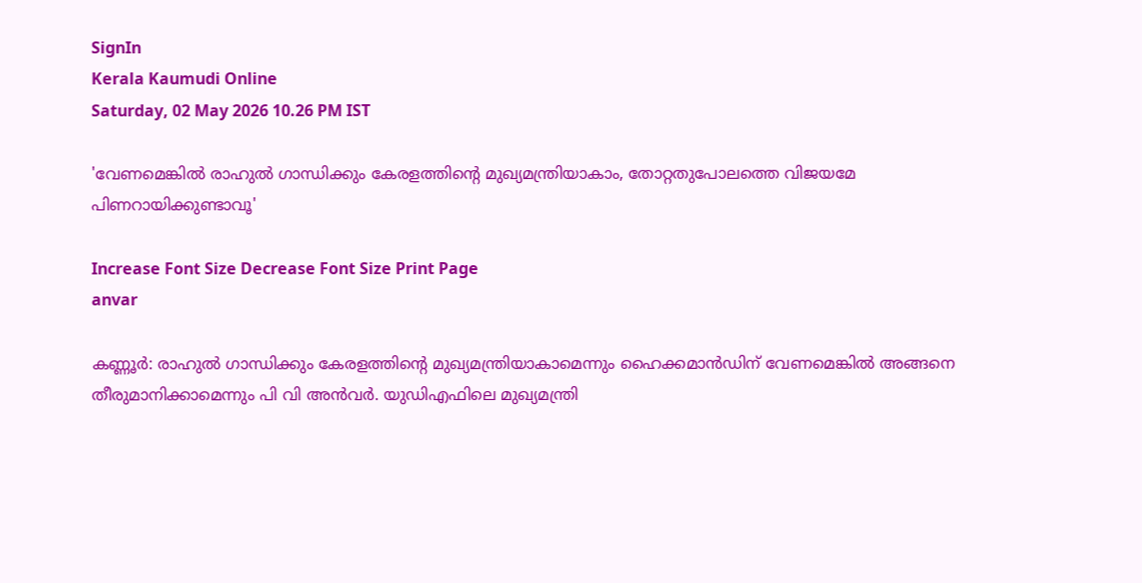SignIn
Kerala Kaumudi Online
Saturday, 02 May 2026 10.26 PM IST

'വേണമെങ്കിൽ രാഹുൽ ഗാന്ധിക്കും കേരളത്തിന്റെ മുഖ്യമന്ത്രിയാകാം, തോറ്റതുപോലത്തെ വിജയമേ പിണറായിക്കുണ്ടാവൂ'

Increase Font Size Decrease Font Size Print Page
anvar

കണ്ണൂർ: രാഹുൽ ഗാന്ധിക്കും കേരളത്തിന്റെ മുഖ്യമന്ത്രിയാകാമെന്നും ഹൈക്കമാൻഡിന് വേണമെങ്കിൽ അങ്ങനെ തീരുമാനിക്കാമെന്നും പി വി അൻവർ. യുഡിഎഫിലെ മുഖ്യമന്ത്രി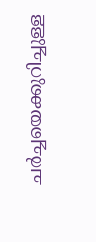ചർച്ചയെക്കുറിച്ചുള്ള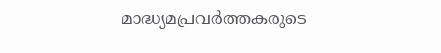മാദ്ധ്യമപ്രവർത്തകരുടെ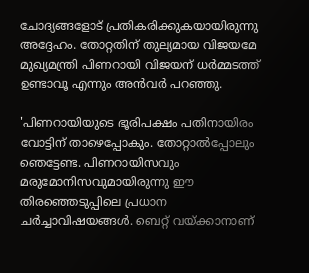ചോദ്യങ്ങളോട് പ്രതികരിക്കുകയായിരുന്നു അദ്ദേഹം. തോറ്റതിന് തുല്യമായ വിജയമേ മുഖ്യമന്ത്രി പിണറായി വിജയന് ധർമ്മടത്ത് ഉണ്ടാവൂ എന്നും അൻവർ പറഞ്ഞു.

'പിണറായിയുടെ ഭൂരിപക്ഷം പതിനായിരം വോട്ടിന് താഴെപ്പോകും. തോറ്റാൽപ്പോലും ഞെട്ടേണ്ട. പിണറായിസവും മരുമോനിസവുമായിരുന്നു ഈ തിരഞ്ഞെടുപ്പിലെ പ്രധാന ചർച്ചാവിഷയങ്ങൾ. ബെറ്റ് വയ്ക്കാനാണ്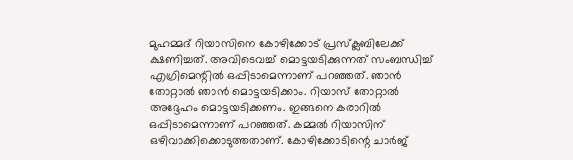മുഹമ്മദ് റിയാസിനെ കോഴിക്കോട് പ്രസ്ക്ലബിലേക്ക് ക്ഷണിച്ചത്. അവിടെവച്ച് മൊട്ടയടിക്കുന്നത് സംബന്ധിച്ച് എഗ്രിമെന്റിൽ ഒപ്പിടാമെന്നാണ് പറഞ്ഞത്. ഞാൻ തോറ്റാൽ ഞാൻ മൊട്ടയടിക്കാം. റിയാസ് തോറ്റാൽ അദ്ദേഹം മൊട്ടയടിക്കണം. ഇങ്ങനെ കരാറിൽ ഒപ്പിടാമെന്നാണ് പറഞ്ഞത്. കമ്മൽ റിയാസിന് ഒഴിവാക്കിക്കൊടുത്തതാണ്. കോഴിക്കോടിന്റെ ചാർജ്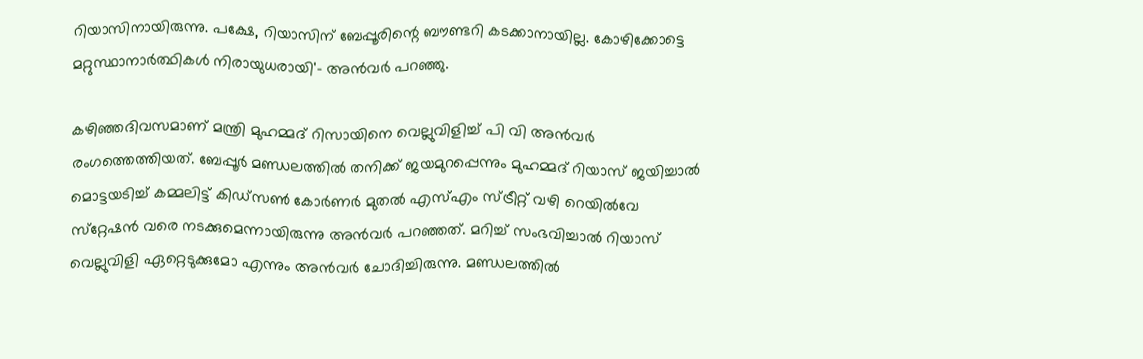റിയാസിനായിരുന്നു. പക്ഷേ, റിയാസിന് ബേപ്പൂരിന്റെ ബൗണ്ടറി കടക്കാനായില്ല. കോഴിക്കോട്ടെ മറ്റുസ്ഥാനാർത്ഥികൾ നിരായുധരായി'- അൻവർ പറഞ്ഞു.

കഴിഞ്ഞദിവസമാണ് മന്ത്രി മുഹമ്മദ് റിസായിനെ വെല്ലുവിളിച്ച് പി വി അൻവർ രംഗത്തെത്തിയത്. ബേപ്പൂർ മണ്ഡലത്തിൽ തനിക്ക് ജയമുറപ്പെന്നും മുഹമ്മദ് റിയാസ് ജയിച്ചാൽ മൊട്ടയടിച്ച് കമ്മലിട്ട് കിഡ്സൺ കോർണർ മുതൽ എസ്എം സ്ട്രീറ്റ് വഴി റെയിൽവേ സ്‌റ്റേഷൻ വരെ നടക്കുമെന്നായിരുന്നു അൻവർ പറഞ്ഞത്. മറിച്ച് സംഭവിച്ചാൽ റിയാസ് വെല്ലുവിളി ഏറ്റെടുക്കുമോ എന്നും അൻവർ ചോദിച്ചിരുന്നു. മണ്ഡലത്തിൽ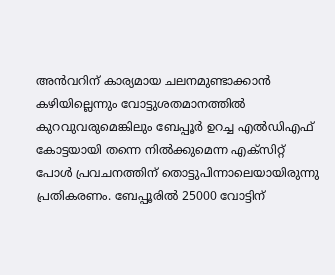അൻവറിന് കാര്യമായ ചലനമുണ്ടാക്കാൻ കഴിയില്ലെന്നും വോട്ടുശതമാനത്തിൽ കുറവുവരുമെങ്കിലും ബേപ്പൂർ ഉറച്ച എൽഡിഎഫ് കോട്ടയായി തന്നെ നിൽക്കുമെന്ന എക്സിറ്റ് പോൾ പ്രവചനത്തിന് തൊട്ടുപിന്നാലെയായിരുന്നു പ്രതികരണം. ബേപ്പൂരിൽ 25000 വോട്ടിന്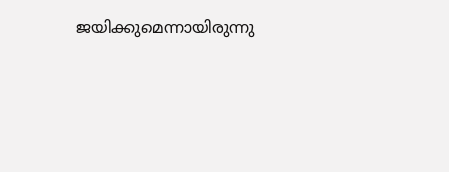ജയിക്കുമെന്നായിരുന്നു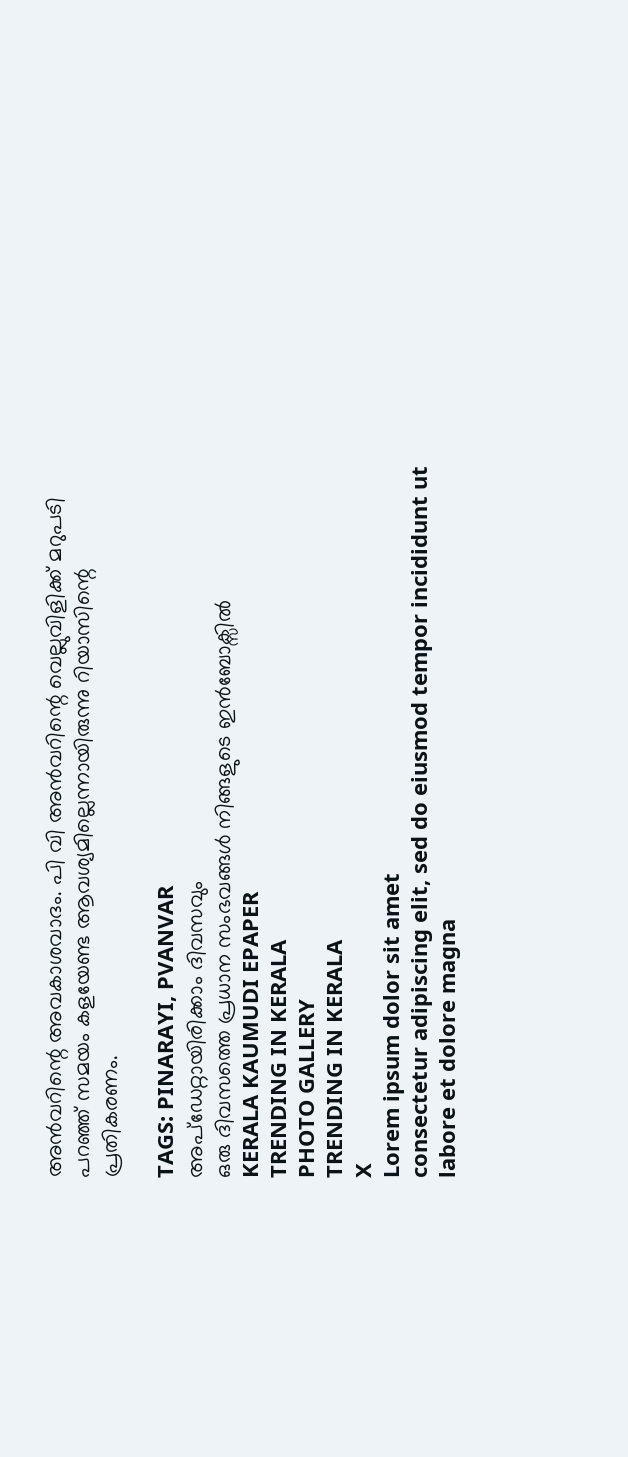അൻവറിന്റെ അവകാശവാദം. പി വി അൻവറിന്റെ വെല്ലുവിളിക്ക് മറുപടി പറഞ്ഞ് സമയം കളയേണ്ട ആവശ്യമില്ലെന്നായിരുന്നു റിയാസിന്റെ പ്രതികരണം.

TAGS: PINARAYI, PVANVAR
അപ്ഡേറ്റായിരിക്കാം ദിവസവും
ഒരു ദിവസത്തെ പ്രധാന സംഭവങ്ങൾ നിങ്ങളുടെ ഇൻബോക്സിൽ
KERALA KAUMUDI EPAPER
TRENDING IN KERALA
PHOTO GALLERY
TRENDING IN KERALA
X
Lorem ipsum dolor sit amet
consectetur adipiscing elit, sed do eiusmod tempor incididunt ut labore et dolore magna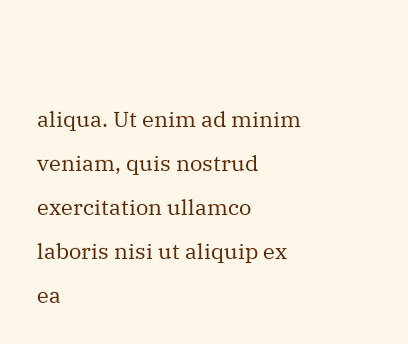aliqua. Ut enim ad minim veniam, quis nostrud exercitation ullamco laboris nisi ut aliquip ex ea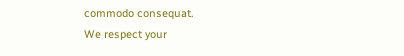commodo consequat.
We respect your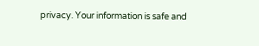privacy. Your information is safe and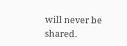will never be shared.